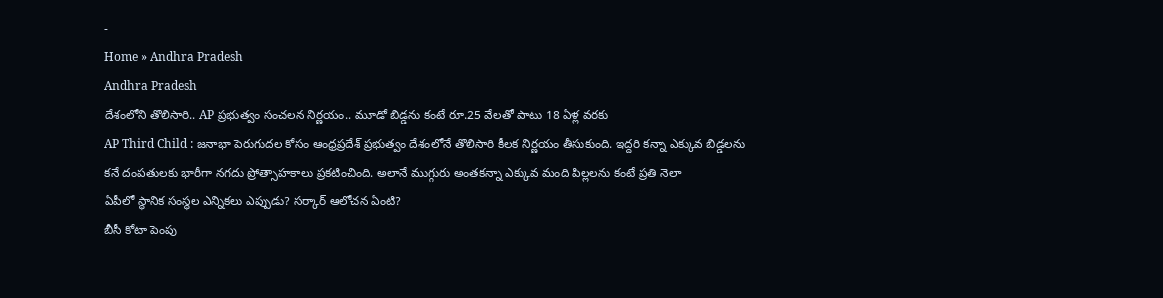-
Home » Andhra Pradesh
Andhra Pradesh
దేశంలోని తొలిసారి.. AP ప్రభుత్వం సంచలన నిర్ణయం.. మూడో బిడ్డను కంటే రూ.25 వేలతో పాటు 18 ఏళ్ల వరకు
AP Third Child : జనాభా పెరుగుదల కోసం ఆంధ్రప్రదేశ్ ప్రభుత్వం దేశంలోనే తొలిసారి కీలక నిర్ణయం తీసుకుంది. ఇద్దరి కన్నా ఎక్కువ బిడ్డలను కనే దంపతులకు భారీగా నగదు ప్రోత్సాహకాలు ప్రకటించింది. అలానే ముగ్గురు అంతకన్నా ఎక్కువ మంది పిల్లలను కంటే ప్రతి నెలా
ఏపీలో స్థానిక సంస్థల ఎన్నికలు ఎప్పుడు? సర్కార్ ఆలోచన ఏంటి?
బీసీ కోటా పెంపు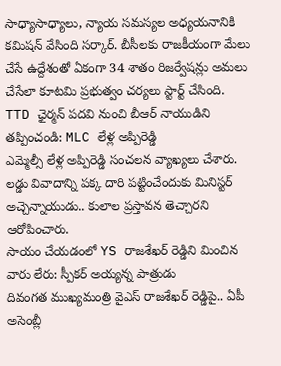సాధ్యాసాధ్యాలు, న్యాయ సమస్యల అధ్యయనానికి కమిషన్ వేసింది సర్కార్. బీసీలకు రాజకీయంగా మేలు చేసే ఉద్దేశంతో ఏకంగా 34 శాతం రిజర్వేషన్లు అమలు చేసేలా కూటమి ప్రభుత్వం చర్యలు స్టార్ట్ చేసింది.
TTD ఛైర్మన్ పదవి నుంచి బీఆర్ నాయుడిని తప్పించండి: MLC లేళ్ల అప్పిరెడ్డి
ఎమ్మెల్సీ లేళ్ల అప్పిరెడ్డి సంచలన వ్యాఖ్యలు చేశారు. లడ్డు వివాదాన్ని పక్క దారి పట్టించేందుకు మినిస్టర్ అచ్చెన్నాయుడు.. కులాల ప్రస్తావన తెచ్చారని ఆరోపించారు.
సాయం చేయడంలో YS రాజశేఖర్ రెడ్డిని మించిన వారు లేరు: స్పీకర్ అయ్యన్న పాత్రుడు
దివంగత ముఖ్యమంత్రి వైఎస్ రాజశేఖర్ రెడ్డిపై.. ఏపీ అసెంబ్లీ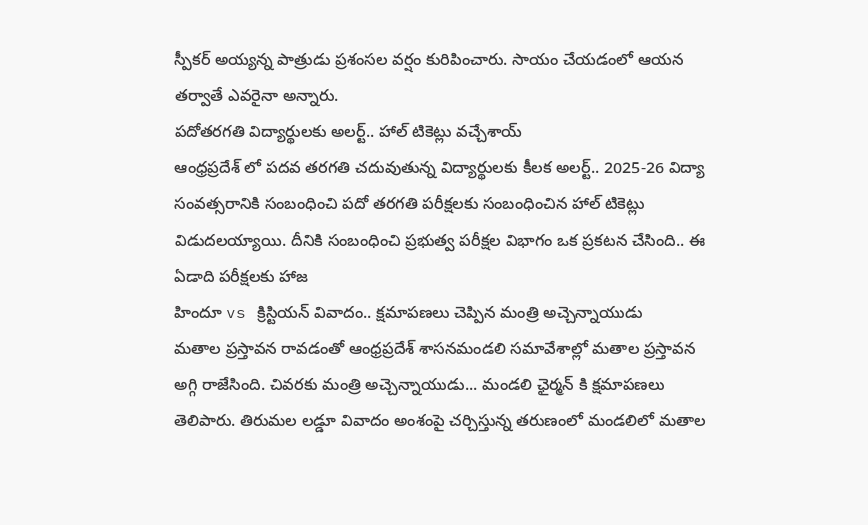స్పీకర్ అయ్యన్న పాత్రుడు ప్రశంసల వర్షం కురిపించారు. సాయం చేయడంలో ఆయన తర్వాతే ఎవరైనా అన్నారు.
పదోతరగతి విద్యార్థులకు అలర్ట్.. హాల్ టికెట్లు వచ్చేశాయ్
ఆంధ్రప్రదేశ్ లో పదవ తరగతి చదువుతున్న విద్యార్థులకు కీలక అలర్ట్.. 2025-26 విద్యా సంవత్సరానికి సంబంధించి పదో తరగతి పరీక్షలకు సంబంధించిన హాల్ టికెట్లు విడుదలయ్యాయి. దీనికి సంబంధించి ప్రభుత్వ పరీక్షల విభాగం ఒక ప్రకటన చేసింది.. ఈ ఏడాది పరీక్షలకు హాజ
హిందూ vs క్రిస్టియన్ వివాదం.. క్షమాపణలు చెప్పిన మంత్రి అచ్చెన్నాయుడు
మతాల ప్రస్తావన రావడంతో ఆంధ్రప్రదేశ్ శాసనమండలి సమావేశాల్లో మతాల ప్రస్తావన అగ్గి రాజేసింది. చివరకు మంత్రి అచ్చెన్నాయుడు... మండలి ఛైర్మన్ కి క్షమాపణలు తెలిపారు. తిరుమల లడ్డూ వివాదం అంశంపై చర్చిస్తున్న తరుణంలో మండలిలో మతాల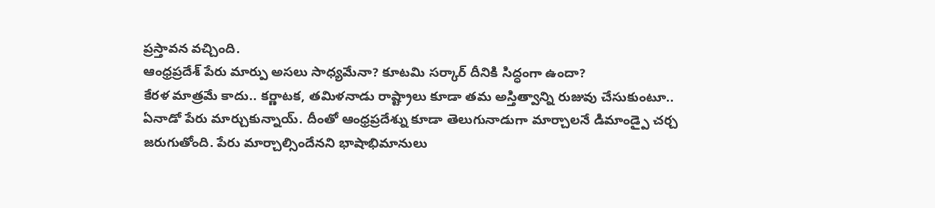ప్రస్తావన వచ్చింది.
ఆంధ్రప్రదేశ్ పేరు మార్పు అసలు సాధ్యమేనా? కూటమి సర్కార్ దీనికి సిద్ధంగా ఉందా?
కేరళ మాత్రమే కాదు.. కర్ణాటక, తమిళనాడు రాష్ట్రాలు కూడా తమ అస్తిత్వాన్ని రుజువు చేసుకుంటూ.. ఏనాడో పేరు మార్చుకున్నాయ్. దీంతో ఆంధ్రప్రదేశ్ను కూడా తెలుగునాడుగా మార్చాలనే డిమాండ్పై చర్చ జరుగుతోంది. పేరు మార్చాల్సిందేనని భాషాభిమానులు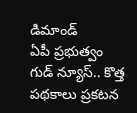డిమాండ్
ఏపీ ప్రభుత్వం గుడ్ న్యూస్.. కొత్త పథకాలు ప్రకటన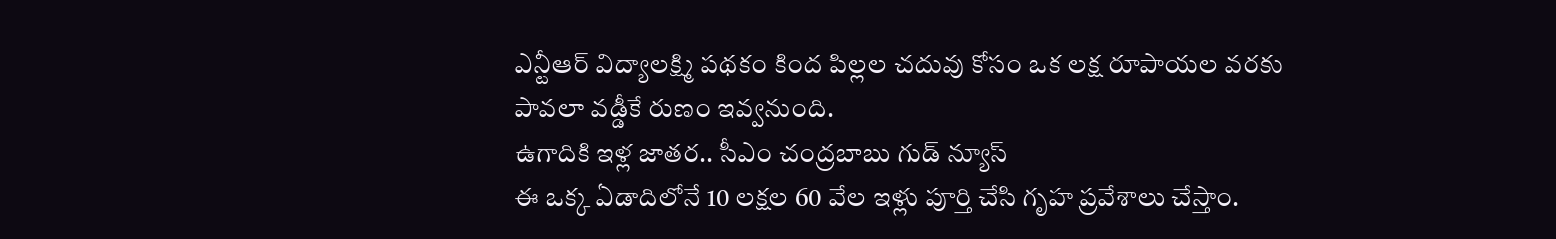ఎన్టీఆర్ విద్యాలక్ష్మి పథకం కింద పిల్లల చదువు కోసం ఒక లక్ష రూపాయల వరకు పావలా వడ్డీకే రుణం ఇవ్వనుంది.
ఉగాదికి ఇళ్ల జాతర.. సీఎం చంద్రబాబు గుడ్ న్యూస్
ఈ ఒక్క ఏడాదిలోనే 10 లక్షల 60 వేల ఇళ్లు పూర్తి చేసి గృహ ప్రవేశాలు చేస్తాం.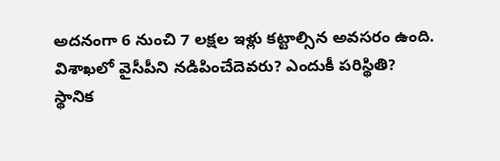అదనంగా 6 నుంచి 7 లక్షల ఇళ్లు కట్టాల్సిన అవసరం ఉంది.
విశాఖలో వైసీపీని నడిపించేదెవరు? ఎందుకీ పరిస్థితి?
స్థానిక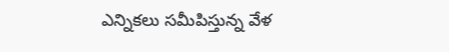ఎన్నికలు సమీపిస్తున్న వేళ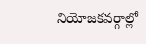నియోజకవర్గాల్లో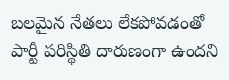బలమైన నేతలు లేకపోవడంతో పార్టీ పరిస్థితి దారుణంగా ఉందని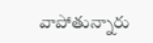వాపోతున్నారు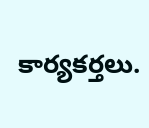కార్యకర్తలు.